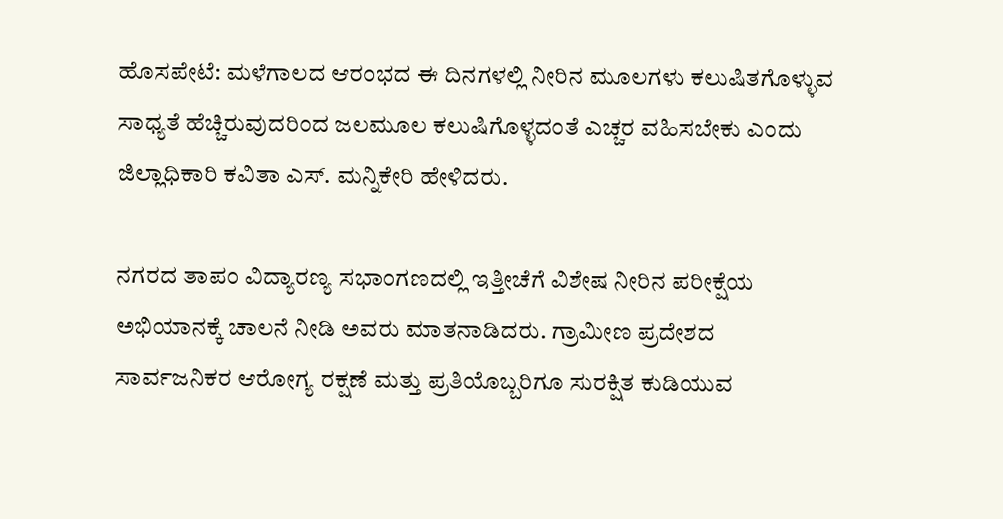ಹೊಸಪೇಟೆ: ಮಳೆಗಾಲದ ಆರಂಭದ ಈ ದಿನಗಳಲ್ಲಿ ನೀರಿನ ಮೂಲಗಳು ಕಲುಷಿತಗೊಳ್ಳುವ ಸಾಧ್ಯತೆ ಹೆಚ್ಚಿರುವುದರಿಂದ ಜಲಮೂಲ ಕಲುಷಿಗೊಳ್ಳದಂತೆ ಎಚ್ಚರ ವಹಿಸಬೇಕು ಎಂದು ಜಿಲ್ಲಾಧಿಕಾರಿ ಕವಿತಾ ಎಸ್. ಮನ್ನಿಕೇರಿ ಹೇಳಿದರು.

ನಗರದ ತಾಪಂ ವಿದ್ಯಾರಣ್ಯ ಸಭಾಂಗಣದಲ್ಲಿ ಇತ್ತೀಚೆಗೆ ವಿಶೇಷ ನೀರಿನ ಪರೀಕ್ಷೆಯ ಅಭಿಯಾನಕ್ಕೆ ಚಾಲನೆ ನೀಡಿ ಅವರು ಮಾತನಾಡಿದರು. ಗ್ರಾಮೀಣ ಪ್ರದೇಶದ ಸಾರ್ವಜನಿಕರ ಆರೋಗ್ಯ ರಕ್ಷಣೆ ಮತ್ತು ಪ್ರತಿಯೊಬ್ಬರಿಗೂ ಸುರಕ್ಷಿತ ಕುಡಿಯುವ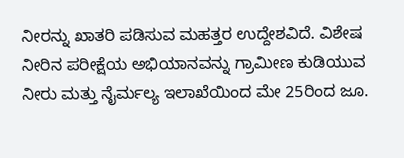ನೀರನ್ನು ಖಾತರಿ ಪಡಿಸುವ ಮಹತ್ತರ ಉದ್ದೇಶವಿದೆ. ವಿಶೇಷ ನೀರಿನ ಪರೀಕ್ಷೆಯ ಅಭಿಯಾನವನ್ನು ಗ್ರಾಮೀಣ ಕುಡಿಯುವ ನೀರು ಮತ್ತು ನೈರ್ಮಲ್ಯ ಇಲಾಖೆಯಿಂದ ಮೇ 25ರಿಂದ ಜೂ.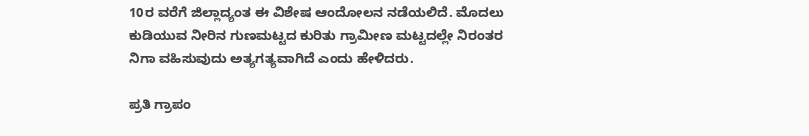10ರ ವರೆಗೆ ಜಿಲ್ಲಾದ್ಯಂತ ಈ ವಿಶೇಷ ಆಂದೋಲನ ನಡೆಯಲಿದೆ. ಮೊದಲು ಕುಡಿಯುವ ನೀರಿನ ಗುಣಮಟ್ಟದ ಕುರಿತು ಗ್ರಾಮೀಣ ಮಟ್ಟದಲ್ಲೇ ನಿರಂತರ ನಿಗಾ ವಹಿಸುವುದು ಅತ್ಯಗತ್ಯವಾಗಿದೆ ಎಂದು ಹೇಳಿದರು.

ಪ್ರತಿ ಗ್ರಾಪಂ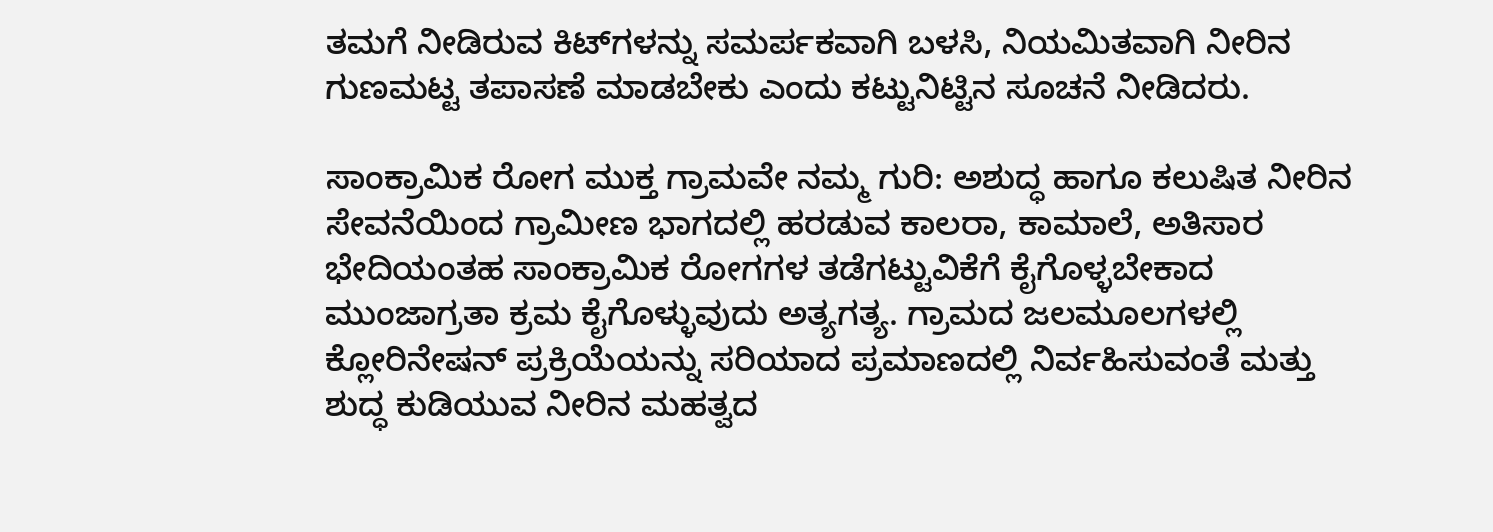ತಮಗೆ ನೀಡಿರುವ ಕಿಟ್‌ಗಳನ್ನು ಸಮರ್ಪಕವಾಗಿ ಬಳಸಿ, ನಿಯಮಿತವಾಗಿ ನೀರಿನ ಗುಣಮಟ್ಟ ತಪಾಸಣೆ ಮಾಡಬೇಕು ಎಂದು ಕಟ್ಟುನಿಟ್ಟಿನ ಸೂಚನೆ ನೀಡಿದರು.

ಸಾಂಕ್ರಾಮಿಕ ರೋಗ ಮುಕ್ತ ಗ್ರಾಮವೇ ನಮ್ಮ ಗುರಿ: ಅಶುದ್ಧ ಹಾಗೂ ಕಲುಷಿತ ನೀರಿನ ಸೇವನೆಯಿಂದ ಗ್ರಾಮೀಣ ಭಾಗದಲ್ಲಿ ಹರಡುವ ಕಾಲರಾ, ಕಾಮಾಲೆ, ಅತಿಸಾರ ಭೇದಿಯಂತಹ ಸಾಂಕ್ರಾಮಿಕ ರೋಗಗಳ ತಡೆಗಟ್ಟುವಿಕೆಗೆ ಕೈಗೊಳ್ಳಬೇಕಾದ ಮುಂಜಾಗ್ರತಾ ಕ್ರಮ ಕೈಗೊಳ್ಳುವುದು ಅತ್ಯಗತ್ಯ. ಗ್ರಾಮದ ಜಲಮೂಲಗಳಲ್ಲಿ ಕ್ಲೋರಿನೇಷನ್ ಪ್ರಕ್ರಿಯೆಯನ್ನು ಸರಿಯಾದ ಪ್ರಮಾಣದಲ್ಲಿ ನಿರ್ವಹಿಸುವಂತೆ ಮತ್ತು ಶುದ್ಧ ಕುಡಿಯುವ ನೀರಿನ ಮಹತ್ವದ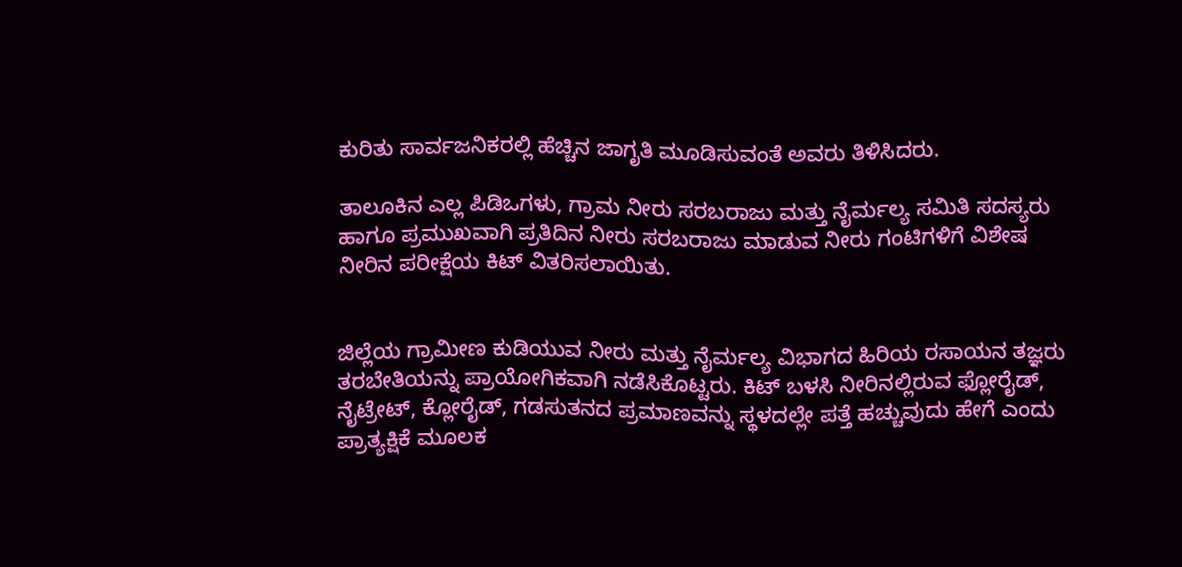ಕುರಿತು ಸಾರ್ವಜನಿಕರಲ್ಲಿ ಹೆಚ್ಚಿನ ಜಾಗೃತಿ ಮೂಡಿಸುವಂತೆ ಅವರು ತಿಳಿಸಿದರು.

ತಾಲೂಕಿನ ಎಲ್ಲ ಪಿಡಿಒಗಳು, ಗ್ರಾಮ ನೀರು ಸರಬರಾಜು ಮತ್ತು ನೈರ್ಮಲ್ಯ ಸಮಿತಿ ಸದಸ್ಯರು ಹಾಗೂ ಪ್ರಮುಖವಾಗಿ ಪ್ರತಿದಿನ ನೀರು ಸರಬರಾಜು ಮಾಡುವ ನೀರು ಗಂಟಿಗಳಿಗೆ ವಿಶೇಷ ನೀರಿನ ಪರೀಕ್ಷೆಯ ಕಿಟ್ ವಿತರಿಸಲಾಯಿತು.


ಜಿಲ್ಲೆಯ ಗ್ರಾಮೀಣ ಕುಡಿಯುವ ನೀರು ಮತ್ತು ನೈರ್ಮಲ್ಯ ವಿಭಾಗದ ಹಿರಿಯ ರಸಾಯನ ತಜ್ಞರು ತರಬೇತಿಯನ್ನು ಪ್ರಾಯೋಗಿಕವಾಗಿ ನಡೆಸಿಕೊಟ್ಟರು. ಕಿಟ್ ಬಳಸಿ ನೀರಿನಲ್ಲಿರುವ ಫ್ಲೋರೈಡ್, ನೈಟ್ರೇಟ್, ಕ್ಲೋರೈಡ್, ಗಡಸುತನದ ಪ್ರಮಾಣವನ್ನು ಸ್ಥಳದಲ್ಲೇ ಪತ್ತೆ ಹಚ್ಚುವುದು ಹೇಗೆ ಎಂದು ಪ್ರಾತ್ಯಕ್ಷಿಕೆ ಮೂಲಕ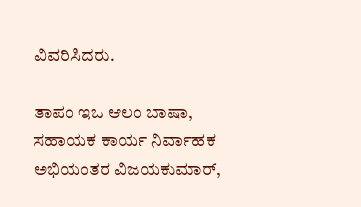ವಿವರಿಸಿದರು.

ತಾಪಂ ಇಒ ಆಲಂ ಬಾಷಾ, ಸಹಾಯಕ ಕಾರ್ಯ ನಿರ್ವಾಹಕ ಅಭಿಯಂತರ ವಿಜಯಕುಮಾರ್,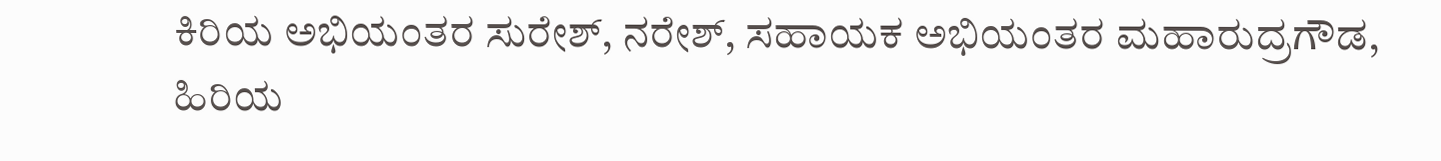ಕಿರಿಯ ಅಭಿಯಂತರ ಸುರೇಶ್, ನರೇಶ್, ಸಹಾಯಕ ಅಭಿಯಂತರ ಮಹಾರುದ್ರಗೌಡ, ಹಿರಿಯ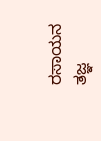ರಸಾಯನ ತಜ್ಞ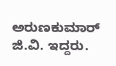ಅರುಣಕುಮಾರ್ ಜಿ.ವಿ. ಇದ್ದರು.